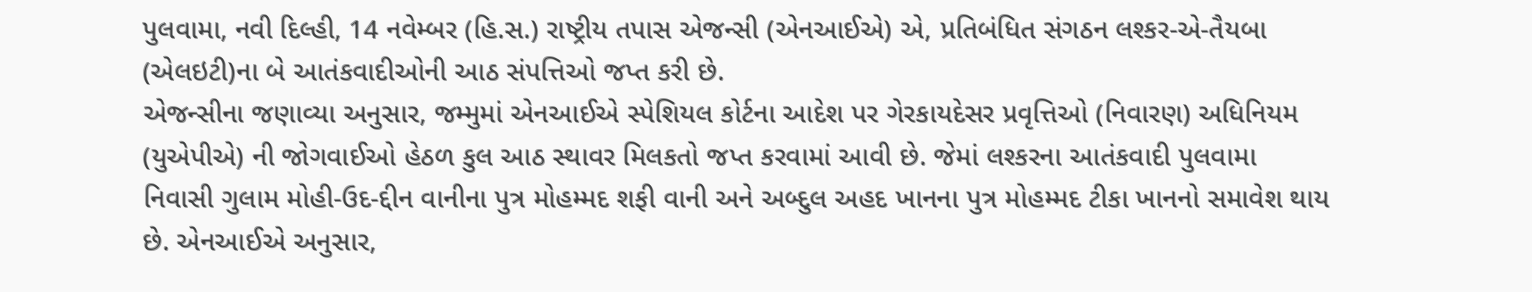પુલવામા, નવી દિલ્હી, 14 નવેમ્બર (હિ.સ.) રાષ્ટ્રીય તપાસ એજન્સી (એનઆઈએ) એ, પ્રતિબંધિત સંગઠન લશ્કર-એ-તૈયબા (એલઇટી)ના બે આતંકવાદીઓની આઠ સંપત્તિઓ જપ્ત કરી છે.
એજન્સીના જણાવ્યા અનુસાર, જમ્મુમાં એનઆઈએ સ્પેશિયલ કોર્ટના આદેશ પર ગેરકાયદેસર પ્રવૃત્તિઓ (નિવારણ) અધિનિયમ (યુએપીએ) ની જોગવાઈઓ હેઠળ કુલ આઠ સ્થાવર મિલકતો જપ્ત કરવામાં આવી છે. જેમાં લશ્કરના આતંકવાદી પુલવામા નિવાસી ગુલામ મોહી-ઉદ-દ્દીન વાનીના પુત્ર મોહમ્મદ શફી વાની અને અબ્દુલ અહદ ખાનના પુત્ર મોહમ્મદ ટીકા ખાનનો સમાવેશ થાય છે. એનઆઈએ અનુસાર,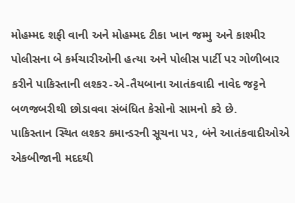મોહમ્મદ શફી વાની અને મોહમ્મદ ટીકા ખાન જમ્મુ અને કાશ્મીર પોલીસના બે કર્મચારીઓની હત્યા અને પોલીસ પાર્ટી પર ગોળીબાર કરીને પાકિસ્તાની લશ્કર-એ-તૈયબાના આતંકવાદી નાવેદ જટ્ટને બળજબરીથી છોડાવવા સંબંધિત કેસોનો સામનો કરે છે.
પાકિસ્તાન સ્થિત લશ્કર કમાન્ડરની સૂચના પર, બંને આતંકવાદીઓએ એકબીજાની મદદથી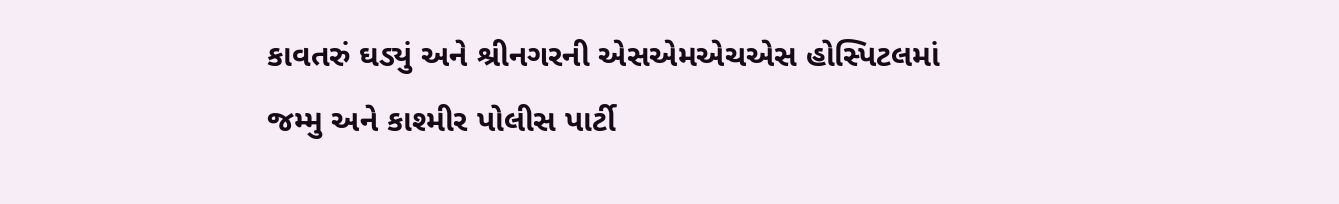કાવતરું ઘડ્યું અને શ્રીનગરની એસએમએચએસ હોસ્પિટલમાં જમ્મુ અને કાશ્મીર પોલીસ પાર્ટી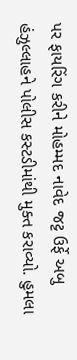પર ફાયરિંગ કરીને મોહમ્મદ નાવેદ જટ્ટ ઉર્ફે અબુ હંઝુલ્લાહને પોલીસ કસ્ટડીમાંથી મુક્ત કરાવ્યો. હુમલા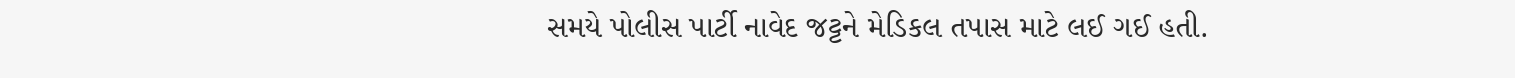સમયે પોલીસ પાર્ટી નાવેદ જટ્ટને મેડિકલ તપાસ માટે લઈ ગઈ હતી.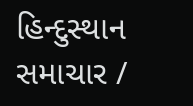હિન્દુસ્થાન સમાચાર /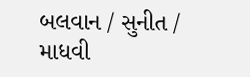બલવાન / સુનીત / માધવી